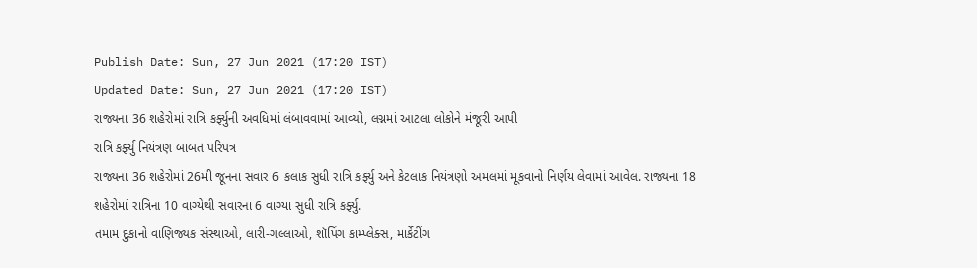Publish Date: Sun, 27 Jun 2021 (17:20 IST)
Updated Date: Sun, 27 Jun 2021 (17:20 IST)
રાજ્યના 36 શહેરોમાં રાત્રિ કર્ફ્યુની અવધિમાં લંબાવવામાં આવ્યો, લગ્નમાં આટલા લોકોને મંજૂરી આપી
રાત્રિ કર્ફ્યુ નિયંત્રણ બાબત પરિપત્ર
રાજ્યના 36 શહેરોમાં 26મી જૂનના સવાર 6 કલાક સુધી રાત્રિ કર્ફ્યુ અને કેટલાક નિયંત્રણો અમલમાં મૂકવાનો નિર્ણય લેવામાં આવેલ. રાજ્યના 18 શહેરોમાં રાત્રિના 10 વાગ્યેથી સવારના 6 વાગ્યા સુધી રાત્રિ કર્ફ્યુ.
તમામ દુકાનો વાણિજ્યક સંસ્થાઓ, લારી-ગલ્લાઓ, શૉપિંગ કામ્પ્લેક્સ, માર્કેટીંગ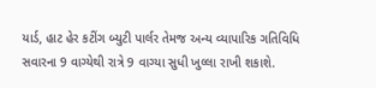યાર્ડ, હાટ હેર કટીંગ બ્યુટી પાર્લર તેમજ અન્ય વ્યાપારિક ગતિવિધિ સવારના 9 વાગ્યેથી રાત્રે 9 વાગ્યા સુધી ખુલ્લા રાખી શકાશે.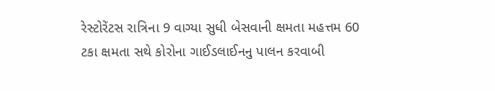રેસ્ટોરેંટસ રાત્રિના 9 વાગ્યા સુધી બેસવાની ક્ષમતા મહત્તમ 60 ટકા ક્ષમતા સથે કોરોના ગાઈડલાઈનનુ પાલન કરવાબી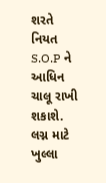શરતે નિયત S.O.P ને આધિન ચાલૂ રાખી શકાશે.
લગ્ન માટે ખુલ્લા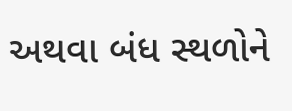અથવા બંધ સ્થળોને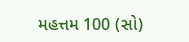મહત્તમ 100 (સો)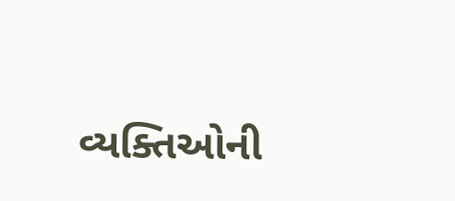વ્યક્તિઓની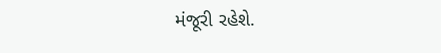મંજૂરી રહેશે.